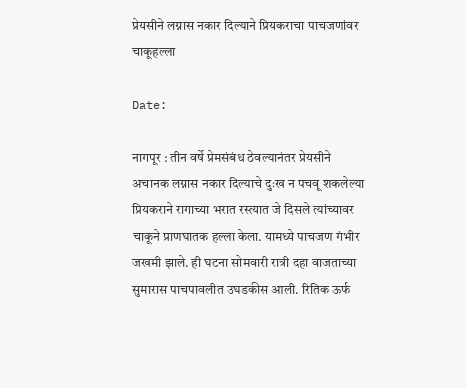प्रेयसीने लग्नास नकार दिल्याने प्रियकराचा पाचजणांवर चाकूहल्ला

Date:

नागपूर : तीन वर्षे प्रेमसंबंध ठेवल्यानंतर प्रेयसीने अचानक लग्नास नकार दिल्याचे दुःख न पचवू शकलेल्या प्रियकराने रागाच्या भरात रस्त्यात जे दिसले त्यांच्यावर चाकूने प्राणघातक हल्ला केला. यामध्ये पाचजण गंभीर जखमी झाले. ही घटना सोमवारी रात्री दहा वाजताच्या सुमारास पाचपावलीत उघडकीस आली. रितिक ऊर्फ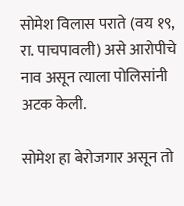सोमेश विलास पराते (वय १९, रा. पाचपावली) असे आरोपीचे नाव असून त्याला पोलिसांनी अटक केली.

सोमेश हा बेरोजगार असून तो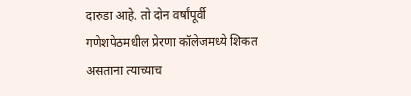दारुडा आहे. तो दोन वर्षांपूर्वी गणेशपेठमधील प्रेरणा कॉलेजमध्ये शिकत असताना त्याच्याच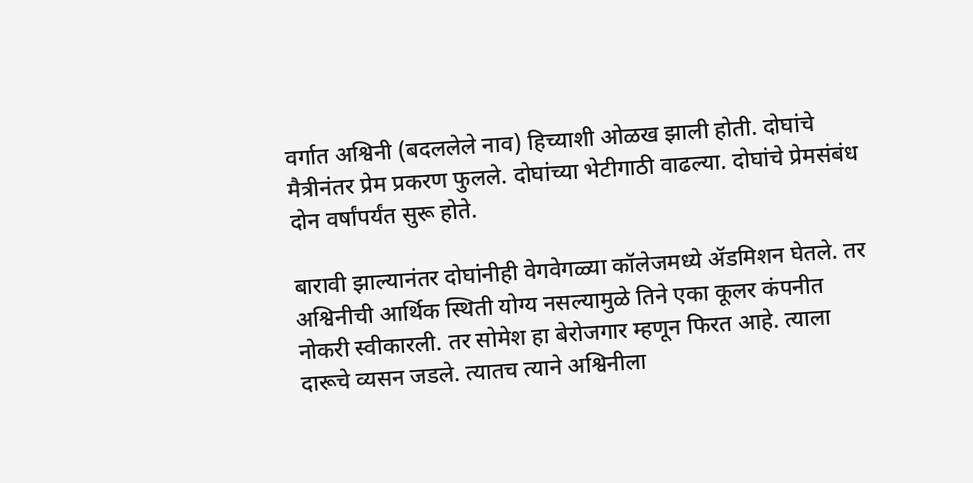वर्गात अश्विनी (बदललेले नाव) हिच्याशी ओळख झाली होती. दोघांचे मैत्रीनंतर प्रेम प्रकरण फुलले. दोघांच्या भेटीगाठी वाढल्या. दोघांचे प्रेमसंबंध दोन वर्षांपर्यंत सुरू होते.

बारावी झाल्यानंतर दोघांनीही वेगवेगळ्या कॉलेजमध्ये ॲडमिशन घेतले. तर अश्विनीची आर्थिक स्थिती योग्य नसल्यामुळे तिने एका कूलर कंपनीत नोकरी स्वीकारली. तर सोमेश हा बेरोजगार म्हणून फिरत आहे. त्याला दारूचे व्यसन जडले. त्यातच त्याने अश्विनीला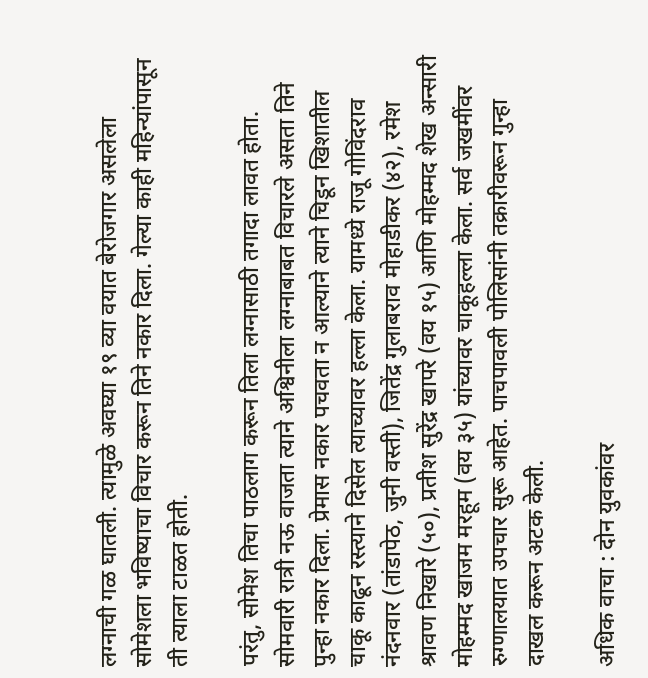लग्नाची गळ घातली. त्यामुळे अवघ्या १९ व्या वयात बेरोजगार असलेला सोमेशला भविष्याचा विचार करून तिने नकार दिला. गेल्या काही महिन्यांपासून ती त्याला टाळत होती.

परंतु, सोमेश तिचा पाठलाग करून तिला लग्नासाठी तगादा लावत होता. सोमवारी रात्री नऊ वाजता त्याने अश्विनीला लग्नाबाबत विचारले असता तिने पुन्हा नकार दिला. प्रेमास नकार पचवता न आल्याने त्याने चिडून खिशातील चाकू काढून रस्त्याने दिसेल त्याच्यावर हल्ला केला. यामध्ये राजू गोविंदराव नंदनवार (तांडापेठ, जुनी वस्ती), जितेंद्र गुलाबराव मोहाडीकर (४२), रमेश श्रावण निखारे (५०), प्रतीश सुरेंद्र खापरे (वय १५) आणि मोहम्मद शेख अन्सारी मोहम्मद खाजम मरहूम (वय ३५) यांच्यावर चाकूहल्ला केला. सर्व जखमींवर रुग्णालयात उपचार सुरू आहेत. पाचपावली पोलिसांनी तक्रारीवरून गुन्हा दाखल करून अटक केली.

अधिक वाचा : दोन युवकांवर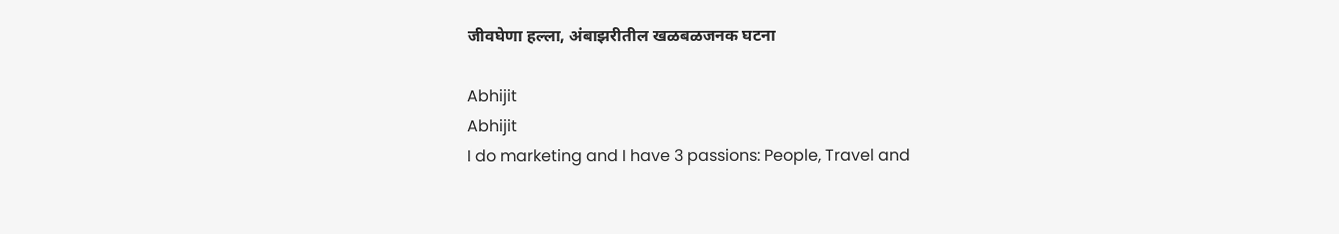जीवघेणा हल्ला, अंबाझरीतील खळबळजनक घटना

Abhijit
Abhijit
I do marketing and I have 3 passions: People, Travel and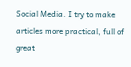Social Media. I try to make articles more practical, full of great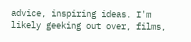advice, inspiring ideas. I'm likely geeking out over, films,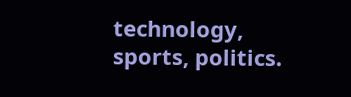technology, sports, politics.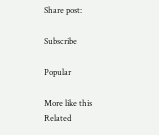Share post:

Subscribe

Popular

More like this
Related